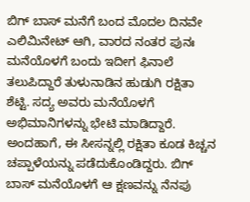ಬಿಗ್ ಬಾಸ್ ಮನೆಗೆ ಬಂದ ಮೊದಲ ದಿನವೇ ಎಲಿಮಿನೇಟ್ ಆಗಿ, ವಾರದ ನಂತರ ಪುನಃ ಮನೆಯೊಳಗೆ ಬಂದು ಇದೀಗ ಫಿನಾಲೆ ತಲುಪಿದ್ದಾರೆ ತುಳುನಾಡಿನ ಹುಡುಗಿ ರಕ್ಷಿತಾ ಶೆಟ್ಟಿ. ಸದ್ಯ ಅವರು ಮನೆಯೊಳಗೆ ಅಭಿಮಾನಿಗಳನ್ನು ಭೇಟಿ ಮಾಡಿದ್ದಾರೆ. ಅಂದಹಾಗೆ, ಈ ಸೀಸನ್ನಲ್ಲಿ ರಕ್ಷಿತಾ ಕೂಡ ಕಿಚ್ಚನ ಚಪ್ಪಾಳೆಯನ್ನು ಪಡೆದುಕೊಂಡಿದ್ದರು. ಬಿಗ್ ಬಾಸ್ ಮನೆಯೊಳಗೆ ಆ ಕ್ಷಣವನ್ನು ನೆನಪು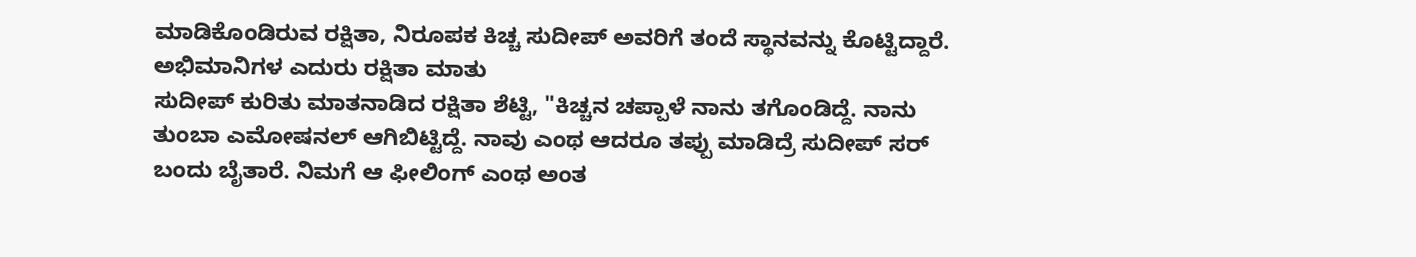ಮಾಡಿಕೊಂಡಿರುವ ರಕ್ಷಿತಾ, ನಿರೂಪಕ ಕಿಚ್ಚ ಸುದೀಪ್ ಅವರಿಗೆ ತಂದೆ ಸ್ಥಾನವನ್ನು ಕೊಟ್ಟಿದ್ದಾರೆ.
ಅಭಿಮಾನಿಗಳ ಎದುರು ರಕ್ಷಿತಾ ಮಾತು
ಸುದೀಪ್ ಕುರಿತು ಮಾತನಾಡಿದ ರಕ್ಷಿತಾ ಶೆಟ್ಟಿ, "ಕಿಚ್ಚನ ಚಪ್ಪಾಳೆ ನಾನು ತಗೊಂಡಿದ್ದೆ. ನಾನು ತುಂಬಾ ಎಮೋಷನಲ್ ಆಗಿಬಿಟ್ಟಿದ್ದೆ. ನಾವು ಎಂಥ ಆದರೂ ತಪ್ಪು ಮಾಡಿದ್ರೆ ಸುದೀಪ್ ಸರ್ ಬಂದು ಬೈತಾರೆ. ನಿಮಗೆ ಆ ಫೀಲಿಂಗ್ ಎಂಥ ಅಂತ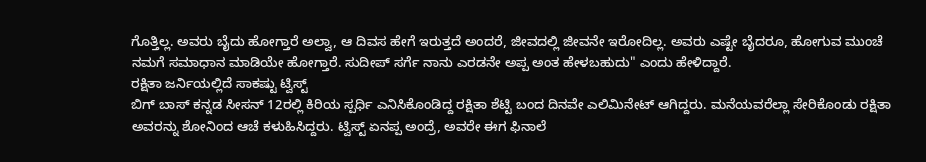ಗೊತ್ತಿಲ್ಲ. ಅವರು ಬೈದು ಹೋಗ್ತಾರೆ ಅಲ್ವಾ, ಆ ದಿವಸ ಹೇಗೆ ಇರುತ್ತದೆ ಅಂದರೆ, ಜೀವದಲ್ಲಿ ಜೀವನೇ ಇರೋದಿಲ್ಲ. ಅವರು ಎಷ್ಟೇ ಬೈದರೂ, ಹೋಗುವ ಮುಂಚೆ ನಮಗೆ ಸಮಾಧಾನ ಮಾಡಿಯೇ ಹೋಗ್ತಾರೆ. ಸುದೀಪ್ ಸರ್ಗೆ ನಾನು ಎರಡನೇ ಅಪ್ಪ ಅಂತ ಹೇಳಬಹುದು" ಎಂದು ಹೇಳಿದ್ದಾರೆ.
ರಕ್ಷಿತಾ ಜರ್ನಿಯಲ್ಲಿದೆ ಸಾಕಷ್ಟು ಟ್ವಿಸ್ಟ್
ಬಿಗ್ ಬಾಸ್ ಕನ್ನಡ ಸೀಸನ್ 12ರಲ್ಲಿ ಕಿರಿಯ ಸ್ಪರ್ಧಿ ಎನಿಸಿಕೊಂಡಿದ್ದ ರಕ್ಷಿತಾ ಶೆಟ್ಟಿ ಬಂದ ದಿನವೇ ಎಲಿಮಿನೇಟ್ ಆಗಿದ್ದರು. ಮನೆಯವರೆಲ್ಲಾ ಸೇರಿಕೊಂಡು ರಕ್ಷಿತಾ ಅವರನ್ನು ಶೋನಿಂದ ಆಚೆ ಕಳುಹಿಸಿದ್ದರು. ಟ್ವಿಸ್ಟ್ ಏನಪ್ಪ ಅಂದ್ರೆ, ಅವರೇ ಈಗ ಫಿನಾಲೆ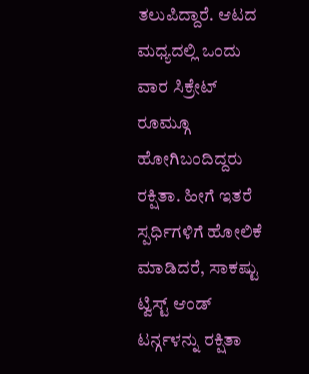ತಲುಪಿದ್ದಾರೆ. ಆಟದ ಮಧ್ಯದಲ್ಲಿ ಒಂದು ವಾರ ಸಿಕ್ರೇಟ್ ರೂಮ್ಗೂ ಹೋಗಿಬಂದಿದ್ದರು ರಕ್ಷಿತಾ. ಹೀಗೆ ಇತರೆ ಸ್ಪರ್ಧಿಗಳಿಗೆ ಹೋಲಿಕೆ ಮಾಡಿದರೆ, ಸಾಕಷ್ಟು ಟ್ವಿಸ್ಟ್ ಆಂಡ್ ಟರ್ನ್ಗಳನ್ನು ರಕ್ಷಿತಾ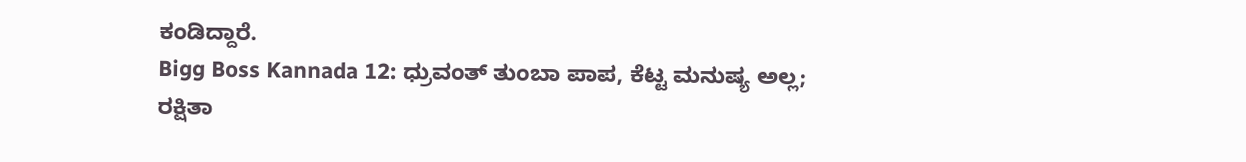ಕಂಡಿದ್ದಾರೆ.
Bigg Boss Kannada 12: ಧ್ರುವಂತ್ ತುಂಬಾ ಪಾಪ, ಕೆಟ್ಟ ಮನುಷ್ಯ ಅಲ್ಲ; ರಕ್ಷಿತಾ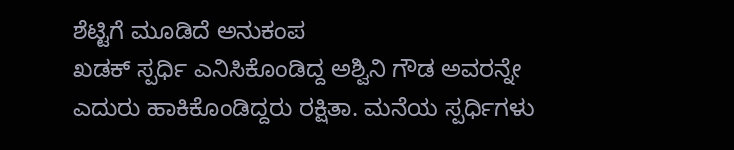ಶೆಟ್ಟಿಗೆ ಮೂಡಿದೆ ಅನುಕಂಪ
ಖಡಕ್ ಸ್ಪರ್ಧಿ ಎನಿಸಿಕೊಂಡಿದ್ದ ಅಶ್ವಿನಿ ಗೌಡ ಅವರನ್ನೇ ಎದುರು ಹಾಕಿಕೊಂಡಿದ್ದರು ರಕ್ಷಿತಾ. ಮನೆಯ ಸ್ಪರ್ಧಿಗಳು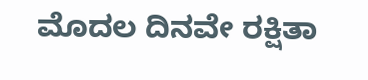ಮೊದಲ ದಿನವೇ ರಕ್ಷಿತಾ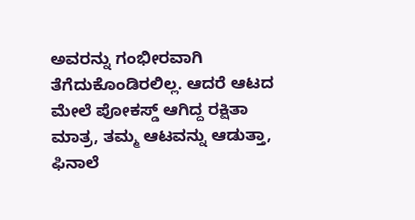ಅವರನ್ನು ಗಂಭೀರವಾಗಿ ತೆಗೆದುಕೊಂಡಿರಲಿಲ್ಲ. ಆದರೆ ಆಟದ ಮೇಲೆ ಪೋಕಸ್ಡ್ ಆಗಿದ್ದ ರಕ್ಷಿತಾ ಮಾತ್ರ, ತಮ್ಮ ಆಟವನ್ನು ಆಡುತ್ತಾ, ಫಿನಾಲೆ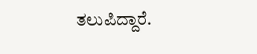ತಲುಪಿದ್ದಾರೆ.